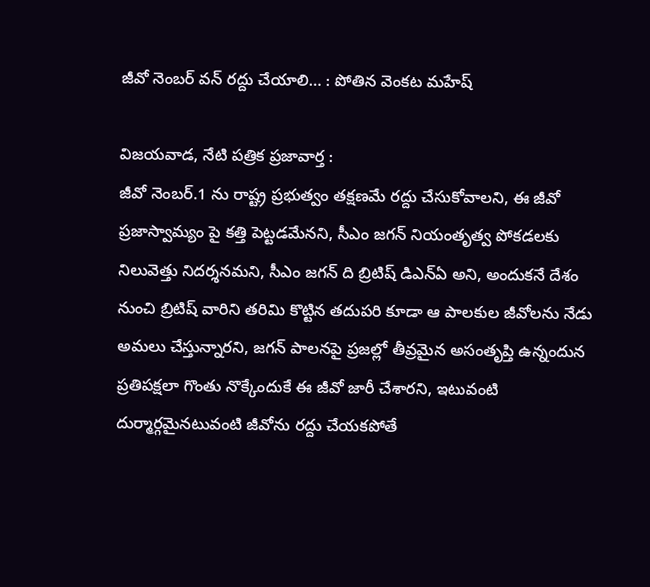జీవో నెంబర్ వన్ రద్దు చేయాలి… : పోతిన వెంకట మహేష్

విజయవాడ, నేటి పత్రిక ప్రజావార్త :
జీవో నెంబర్.1 ను రాష్ట్ర ప్రభుత్వం తక్షణమే రద్దు చేసుకోవాలని, ఈ జీవో ప్రజాస్వామ్యం పై కత్తి పెట్టడమేనని, సీఎం జగన్ నియంతృత్వ పోకడలకు నిలువెత్తు నిదర్శనమని, సీఎం జగన్ ది బ్రిటిష్ డిఎన్ఏ అని, అందుకనే దేశం నుంచి బ్రిటిష్ వారిని తరిమి కొట్టిన తదుపరి కూడా ఆ పాలకుల జీవోలను నేడు అమలు చేస్తున్నారని, జగన్ పాలనపై ప్రజల్లో తీవ్రమైన అసంతృప్తి ఉన్నందున ప్రతిపక్షలా గొంతు నొక్కేందుకే ఈ జీవో జారీ చేశారని, ఇటువంటి దుర్మార్గమైనటువంటి జీవోను రద్దు చేయకపోతే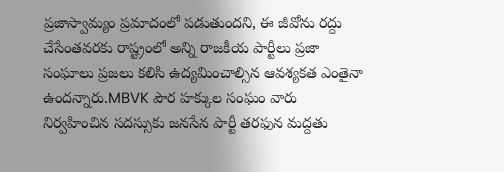ప్రజాస్వామ్యం ప్రమాదంలో పడుతుందని, ఈ జీవోను రద్దు చేసేంతవరకు రాష్ట్రంలో అన్ని రాజకీయ పార్టీలు ప్రజా సంఘాలు ప్రజలు కలిసి ఉద్యమించాల్సిన ఆవశ్యకత ఎంతైనా ఉందన్నారు.MBVK పౌర హక్కుల సంఘం వారు నిర్వహించిన సదస్సుకు జనసేన పార్టీ తరఫున మద్దతు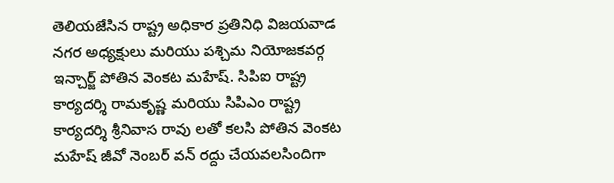తెలియజేసిన రాష్ట్ర అధికార ప్రతినిధి విజయవాడ నగర అధ్యక్షులు మరియు పశ్చిమ నియోజకవర్గ ఇన్చార్జ్ పోతిన వెంకట మహేష్. సిపిఐ రాష్ట్ర కార్యదర్శి రామకృష్ణ మరియు సిపిఎం రాష్ట్ర కార్యదర్శి శ్రీనివాస రావు లతో కలసి పోతిన వెంకట మహేష్ జీవో నెంబర్ వన్ రద్దు చేయవలసిందిగా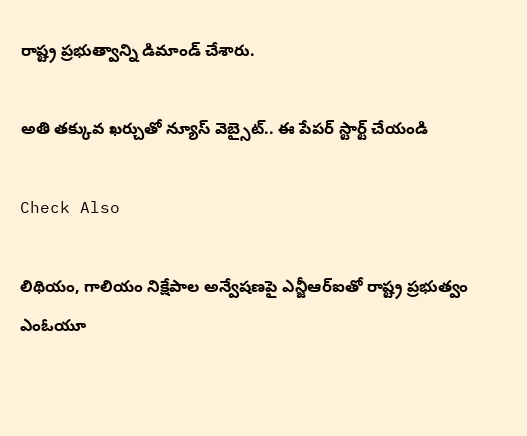రాష్ట్ర ప్రభుత్వాన్ని డిమాండ్ చేశారు.

అతి తక్కువ ఖర్చుతో న్యూస్ వెబ్సైట్.. ఈ పేపర్ స్టార్ట్ చేయండి

Check Also

లిథియం, గాలియం నిక్షేపాల అన్వేషణపై ఎన్జీఆర్ఐతో రాష్ట్ర ప్రభుత్వం ఎంఓయూ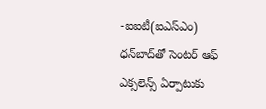-ఐఐటీ(ఐఎస్‌ఎం) ధన్‌బాద్‌తో సెంటర్‌ ఆఫ్‌ ఎక్సలెన్స్‌ ఏర్పాటుకు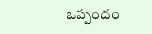ఒప్పందం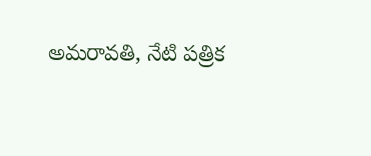అమరావతి, నేటి పత్రిక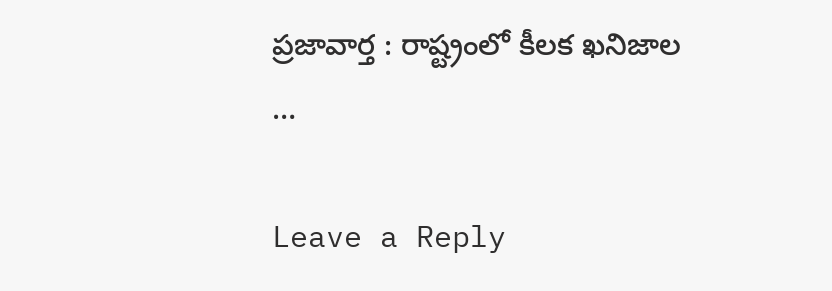ప్రజావార్త : రాష్ట్రంలో కీలక ఖనిజాల …

Leave a Reply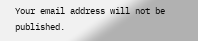Your email address will not be published.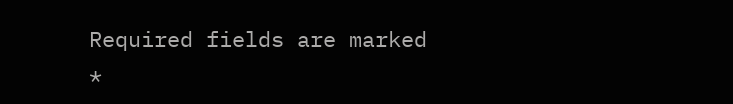Required fields are marked *